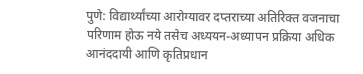पुणे: विद्यार्थ्यांच्या आरोग्यावर दप्तराच्या अतिरिक्त वजनाचा परिणाम होऊ नये तसेच अध्ययन-अध्यापन प्रक्रिया अधिक आनंददायी आणि कृतिप्रधान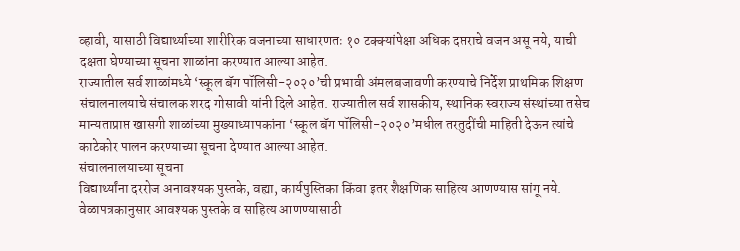व्हावी, यासाठी विद्यार्थ्याच्या शारीरिक वजनाच्या साधारणतः १० टक्क्यांपेक्षा अधिक दप्तराचे वजन असू नये, याची दक्षता घेण्याच्या सूचना शाळांना करण्यात आल्या आहेत.
राज्यातील सर्व शाळांमध्ये ‘स्कूल बॅग पॉलिसी-२०२०’ची प्रभावी अंमलबजावणी करण्याचे निर्देश प्राथमिक शिक्षण संचालनालयाचे संचालक शरद गोसावी यांनी दिले आहेत. राज्यातील सर्व शासकीय, स्थानिक स्वराज्य संस्थांच्या तसेच मान्यताप्राप्त खासगी शाळांच्या मुख्याध्यापकांना ‘स्कूल बॅग पॉलिसी-२०२०’मधील तरतुदींची माहिती देऊन त्यांचे काटेकोर पालन करण्याच्या सूचना देण्यात आल्या आहेत.
संचालनालयाच्या सूचना
विद्यार्थ्यांना दररोज अनावश्यक पुस्तके, वह्या, कार्यपुस्तिका किंवा इतर शैक्षणिक साहित्य आणण्यास सांगू नये.
वेळापत्रकानुसार आवश्यक पुस्तके व साहित्य आणण्यासाठी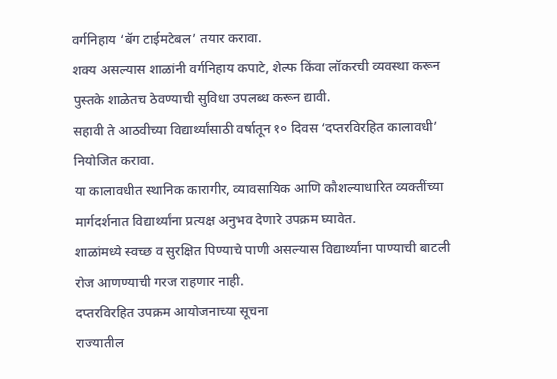वर्गनिहाय ‘बॅग टाईमटेबल’ तयार करावा.
शक्य असल्यास शाळांनी वर्गनिहाय कपाटे, शेल्फ किंवा लॉकरची व्यवस्था करून पुस्तके शाळेतच ठेवण्याची सुविधा उपलब्ध करून द्यावी.
सहावी ते आठवीच्या विद्यार्थ्यांसाठी वर्षातून १० दिवस ‘दप्तरविरहित कालावधी’ नियोजित करावा.
या कालावधीत स्थानिक कारागीर, व्यावसायिक आणि कौशल्याधारित व्यक्तींच्या मार्गदर्शनात विद्यार्थ्यांना प्रत्यक्ष अनुभव देणारे उपक्रम घ्यावेत.
शाळांमध्ये स्वच्छ व सुरक्षित पिण्याचे पाणी असल्यास विद्यार्थ्यांना पाण्याची बाटली रोज आणण्याची गरज राहणार नाही.
दप्तरविरहित उपक्रम आयोजनाच्या सूचना
राज्यातील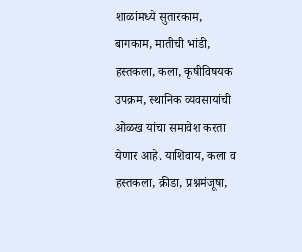शाळांमध्ये सुतारकाम, बागकाम, मातीची भांडी, हस्तकला, कला, कृषीविषयक उपक्रम, स्थानिक व्यवसायांची ओळख यांचा समावेश करता येणार आहे. याशिवाय, कला व हस्तकला, क्रीडा, प्रश्नमंजूषा,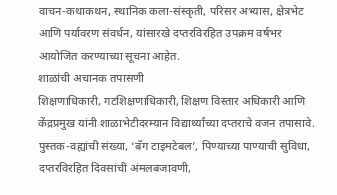वाचन-कथाकथन, स्थानिक कला-संस्कृती, परिसर अभ्यास, क्षेत्रभेट आणि पर्यावरण संवर्धन, यांसारखे दप्तरविरहित उपक्रम वर्षभर आयोजित करण्याच्या सूचना आहेत.
शाळांची अचानक तपासणी
शिक्षणाधिकारी, गटशिक्षणाधिकारी, शिक्षण विस्तार अधिकारी आणि केंद्रप्रमुख यांनी शाळाभेटीदरम्यान विद्यार्थ्यांच्या दप्तराचे वजन तपासावे. पुस्तक-वह्यांची संख्या, ‘बॅग टाइमटेबल’, पिण्याच्या पाण्याची सुविधा, दप्तरविरहित दिवसांची अंमलबजावणी,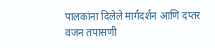पालकांना दिलेले मार्गदर्शन आणि दप्तर वजन तपासणी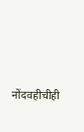नोंदवहीचीही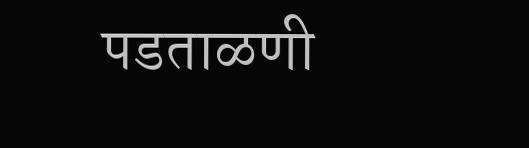पडताळणी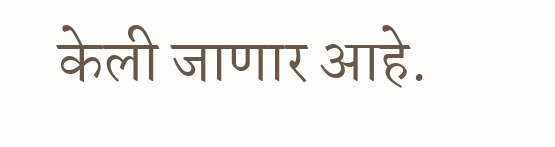केली जाणार आहे.